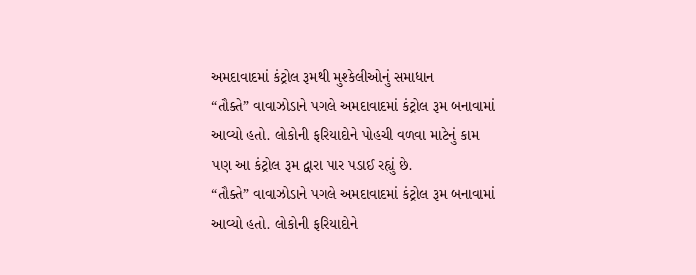અમદાવાદમાં કંટ્રોલ રૂમથી મુશ્કેલીઓનું સમાધાન
“તૌક્તે” વાવાઝોડાને પગલે અમદાવાદમાં કંટ્રોલ રૂમ બનાવામાં આવ્યો હતો. લોકોની ફરિયાદોને પોહચી વળવા માટેનું કામ પણ આ કંટ્રોલ રૂમ દ્વારા પાર પડાઈ રહ્યું છે.
“તૌક્તે” વાવાઝોડાને પગલે અમદાવાદમાં કંટ્રોલ રૂમ બનાવામાં આવ્યો હતો. લોકોની ફરિયાદોને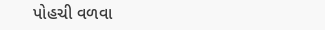પોહચી વળવા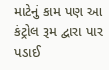માટેનું કામ પણ આ કંટ્રોલ રૂમ દ્વારા પાર પડાઈ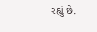રહ્યું છે.